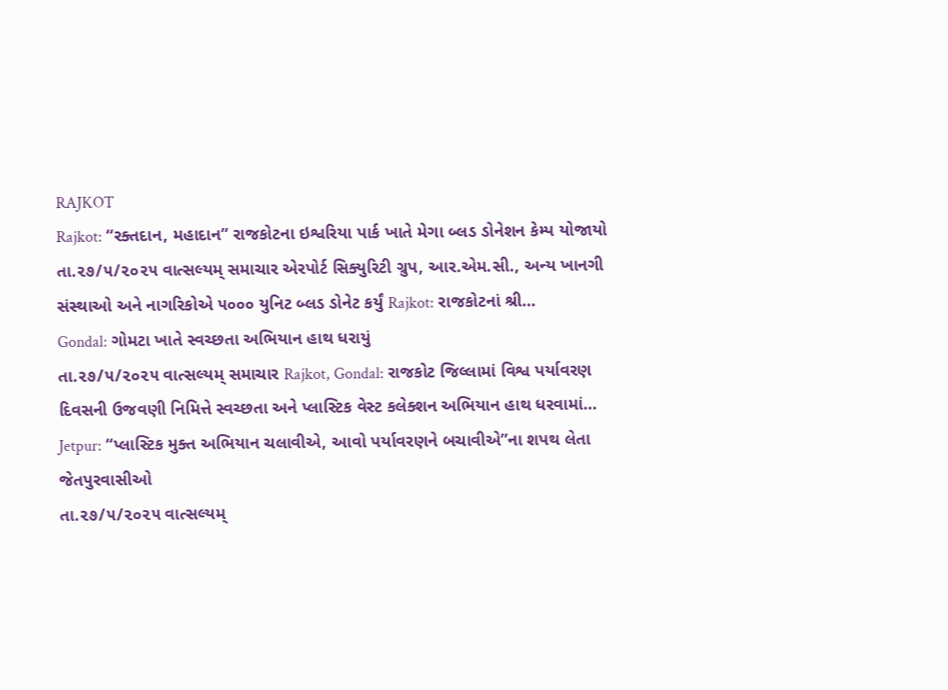RAJKOT
Rajkot: “રક્તદાન, મહાદાન” રાજકોટના ઇશ્વરિયા પાર્ક ખાતે મેગા બ્લડ ડોનેશન કેમ્પ યોજાયો
તા.૨૭/૫/૨૦૨૫ વાત્સલ્યમ્ સમાચાર એરપોર્ટ સિક્યુરિટી ગ્રુપ, આર.એમ.સી., અન્ય ખાનગી સંસ્થાઓ અને નાગરિકોએ ૫૦૦૦ યુનિટ બ્લડ ડોનેટ કર્યું Rajkot: રાજકોટનાં શ્રી…
Gondal: ગોમટા ખાતે સ્વચ્છતા અભિયાન હાથ ધરાયું
તા.૨૭/૫/૨૦૨૫ વાત્સલ્યમ્ સમાચાર Rajkot, Gondal: રાજકોટ જિલ્લામાં વિશ્વ પર્યાવરણ દિવસની ઉજવણી નિમિત્તે સ્વચ્છતા અને પ્લાસ્ટિક વેસ્ટ કલેક્શન અભિયાન હાથ ધરવામાં…
Jetpur: “પ્લાસ્ટિક મુક્ત અભિયાન ચલાવીએ, આવો પર્યાવરણને બચાવીએ”ના શપથ લેતા જેતપુરવાસીઓ
તા.૨૭/૫/૨૦૨૫ વાત્સલ્યમ્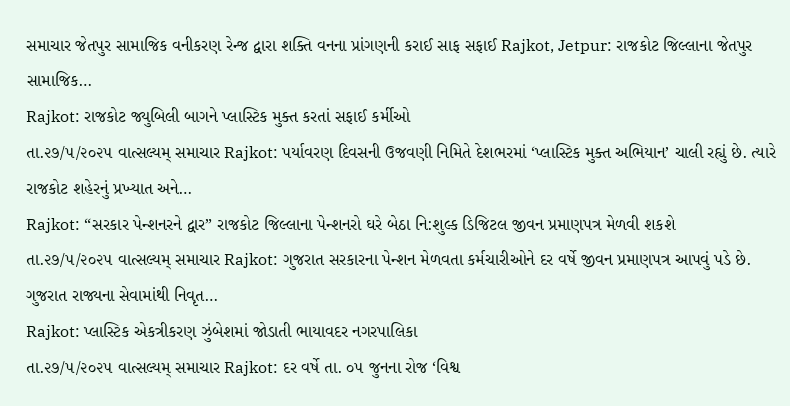સમાચાર જેતપુર સામાજિક વનીકરણ રેન્જ દ્વારા શક્તિ વનના પ્રાંગણની કરાઈ સાફ સફાઈ Rajkot, Jetpur: રાજકોટ જિલ્લાના જેતપુર સામાજિક…
Rajkot: રાજકોટ જ્યુબિલી બાગને પ્લાસ્ટિક મુક્ત કરતાં સફાઈ કર્મીઓ
તા.૨૭/૫/૨૦૨૫ વાત્સલ્યમ્ સમાચાર Rajkot: પર્યાવરણ દિવસની ઉજવણી નિમિતે દેશભરમાં ‘પ્લાસ્ટિક મુક્ત અભિયાન’ ચાલી રહ્યું છે. ત્યારે રાજકોટ શહેરનું પ્રખ્યાત અને…
Rajkot: “સરકાર પેન્શનરને દ્વાર” રાજકોટ જિલ્લાના પેન્શનરો ઘરે બેઠા નિ:શુલ્ક ડિજિટલ જીવન પ્રમાણપત્ર મેળવી શકશે
તા.૨૭/૫/૨૦૨૫ વાત્સલ્યમ્ સમાચાર Rajkot: ગુજરાત સરકારના પેન્શન મેળવતા કર્મચારીઓને દર વર્ષે જીવન પ્રમાણપત્ર આપવું પડે છે. ગુજરાત રાજ્યના સેવામાંથી નિવૃત…
Rajkot: પ્લાસ્ટિક એકત્રીકરણ ઝુંબેશમાં જોડાતી ભાયાવદર નગરપાલિકા
તા.૨૭/૫/૨૦૨૫ વાત્સલ્યમ્ સમાચાર Rajkot: દર વર્ષે તા. ૦૫ જુનના રોજ ‘વિશ્વ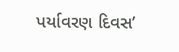પર્યાવરણ દિવસ’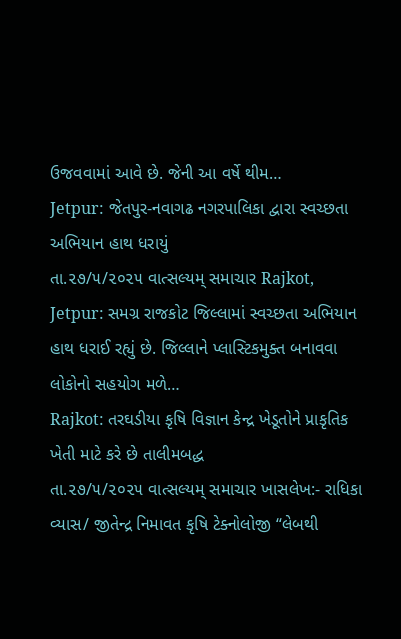ઉજવવામાં આવે છે. જેની આ વર્ષે થીમ…
Jetpur: જેતપુર-નવાગઢ નગરપાલિકા દ્વારા સ્વચ્છતા અભિયાન હાથ ધરાયું
તા.૨૭/૫/૨૦૨૫ વાત્સલ્યમ્ સમાચાર Rajkot, Jetpur: સમગ્ર રાજકોટ જિલ્લામાં સ્વચ્છતા અભિયાન હાથ ધરાઈ રહ્યું છે. જિલ્લાને પ્લાસ્ટિકમુક્ત બનાવવા લોકોનો સહયોગ મળે…
Rajkot: તરઘડીયા કૃષિ વિજ્ઞાન કેન્દ્ર ખેડૂતોને પ્રાકૃતિક ખેતી માટે કરે છે તાલીમબદ્ધ
તા.૨૭/૫/૨૦૨૫ વાત્સલ્યમ્ સમાચાર ખાસલેખ:- રાધિકા વ્યાસ/ જીતેન્દ્ર નિમાવત કૃષિ ટેક્નોલોજી “લેબથી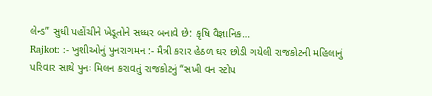લેન્ડ” સુધી પહોંચીને ખેડૂતોને સધ્ધર બનાવે છે: કૃષિ વૈજ્ઞાનિક…
Rajkot: :- ખુશીઓનું પુનરાગમન :- મૈત્રી કરાર હેઠળ ઘર છોડી ગયેલી રાજકોટની મહિલાનું પરિવાર સાથે પુનઃ મિલન કરાવતું રાજકોટનું “સખી વન સ્ટોપ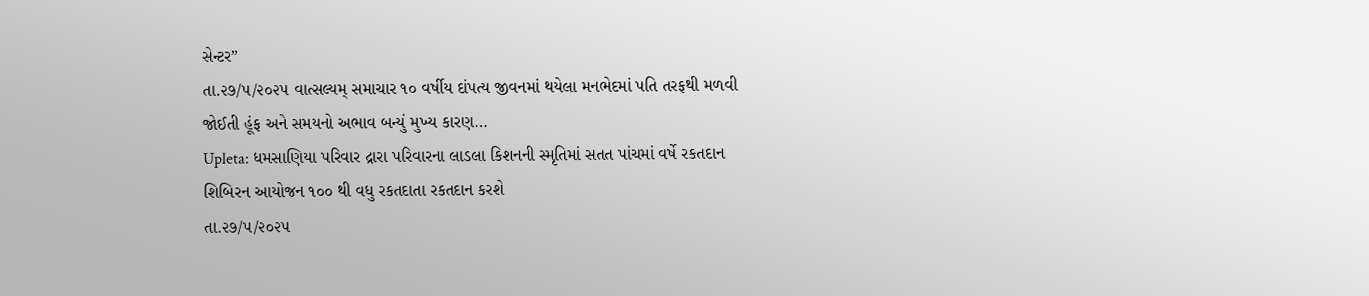સેન્ટર”
તા.૨૭/૫/૨૦૨૫ વાત્સલ્યમ્ સમાચાર ૧૦ વર્ષીય દાંપત્ય જીવનમાં થયેલા મનભેદમાં પતિ તરફથી મળવી જોઈતી હૂંફ અને સમયનો અભાવ બન્યું મુખ્ય કારણ…
Upleta: ધમસાણિયા પરિવાર દ્રારા પરિવારના લાડલા કિશનની સ્મૃતિમાં સતત પાંચમાં વર્ષે રકતદાન શિબિરન આયોજન ૧૦૦ થી વધુ રકતદાતા રકતદાન કરશે
તા.૨૭/૫/૨૦૨૫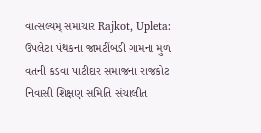વાત્સલ્યમ્ સમાચાર Rajkot, Upleta: ઉપલેટા પંથકના જામટીંબડી ગામના મુળ વતની કડવા પાટીદાર સમાજના રાજકોટ નિવાસી શિક્ષણ સમિતિ સંચાલીત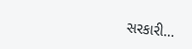સરકારી…